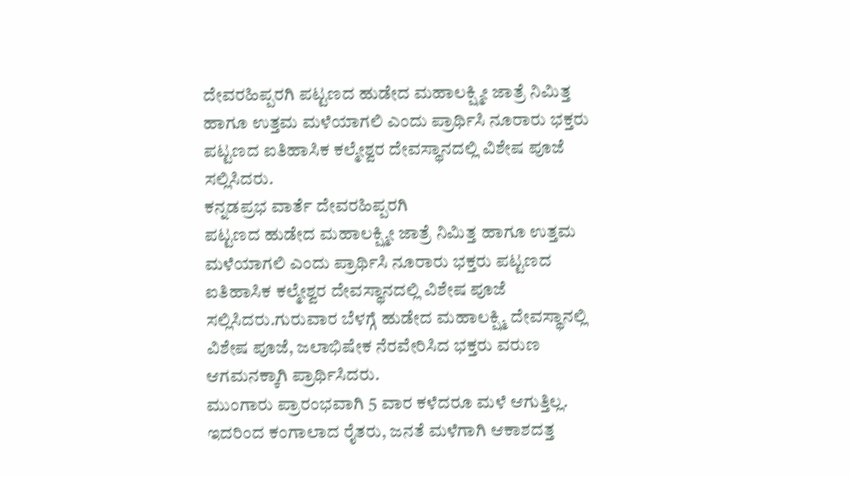ದೇವರಹಿಪ್ಪರಗಿ ಪಟ್ಟಣದ ಹುಡೇದ ಮಹಾಲಕ್ಷ್ಮೀ ಜಾತ್ರೆ ನಿಮಿತ್ತ ಹಾಗೂ ಉತ್ತಮ ಮಳೆಯಾಗಲಿ ಎಂದು ಪ್ರಾರ್ಥಿಸಿ ನೂರಾರು ಭಕ್ತರು ಪಟ್ಟಣದ ಐತಿಹಾಸಿಕ ಕಲ್ಮೇಶ್ವರ ದೇವಸ್ಥಾನದಲ್ಲಿ ವಿಶೇಷ ಪೂಜೆ ಸಲ್ಲಿಸಿದರು.
ಕನ್ನಡಪ್ರಭ ವಾರ್ತೆ ದೇವರಹಿಪ್ಪರಗಿ
ಪಟ್ಟಣದ ಹುಡೇದ ಮಹಾಲಕ್ಷ್ಮೀ ಜಾತ್ರೆ ನಿಮಿತ್ತ ಹಾಗೂ ಉತ್ತಮ ಮಳೆಯಾಗಲಿ ಎಂದು ಪ್ರಾರ್ಥಿಸಿ ನೂರಾರು ಭಕ್ತರು ಪಟ್ಟಣದ ಐತಿಹಾಸಿಕ ಕಲ್ಮೇಶ್ವರ ದೇವಸ್ಥಾನದಲ್ಲಿ ವಿಶೇಷ ಪೂಜೆ ಸಲ್ಲಿಸಿದರು.ಗುರುವಾರ ಬೆಳಗ್ಗೆ ಹುಡೇದ ಮಹಾಲಕ್ಷ್ಮಿ ದೇವಸ್ಥಾನಲ್ಲಿ ವಿಶೇಷ ಪೂಜೆ, ಜಲಾಭಿಷೇಕ ನೆರವೇರಿಸಿದ ಭಕ್ತರು ವರುಣ ಆಗಮನಕ್ಕಾಗಿ ಪ್ರಾರ್ಥಿಸಿದರು.
ಮುಂಗಾರು ಪ್ರಾರಂಭವಾಗಿ 5 ವಾರ ಕಳೆದರೂ ಮಳೆ ಆಗುತ್ತಿಲ್ಲ. ಇದರಿಂದ ಕಂಗಾಲಾದ ರೈತರು, ಜನತೆ ಮಳೆಗಾಗಿ ಆಕಾಶದತ್ತ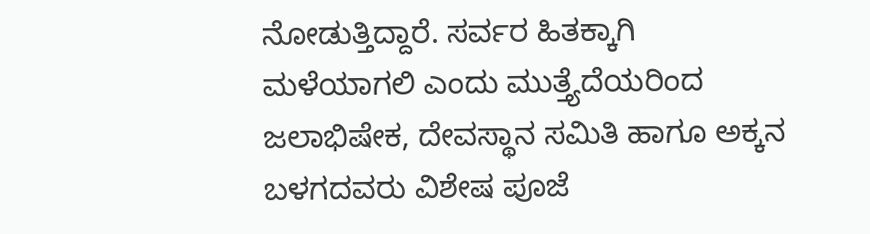ನೋಡುತ್ತಿದ್ದಾರೆ. ಸರ್ವರ ಹಿತಕ್ಕಾಗಿ ಮಳೆಯಾಗಲಿ ಎಂದು ಮುತ್ತ್ಯೆದೆಯರಿಂದ ಜಲಾಭಿಷೇಕ, ದೇವಸ್ಥಾನ ಸಮಿತಿ ಹಾಗೂ ಅಕ್ಕನ ಬಳಗದವರು ವಿಶೇಷ ಪೂಜೆ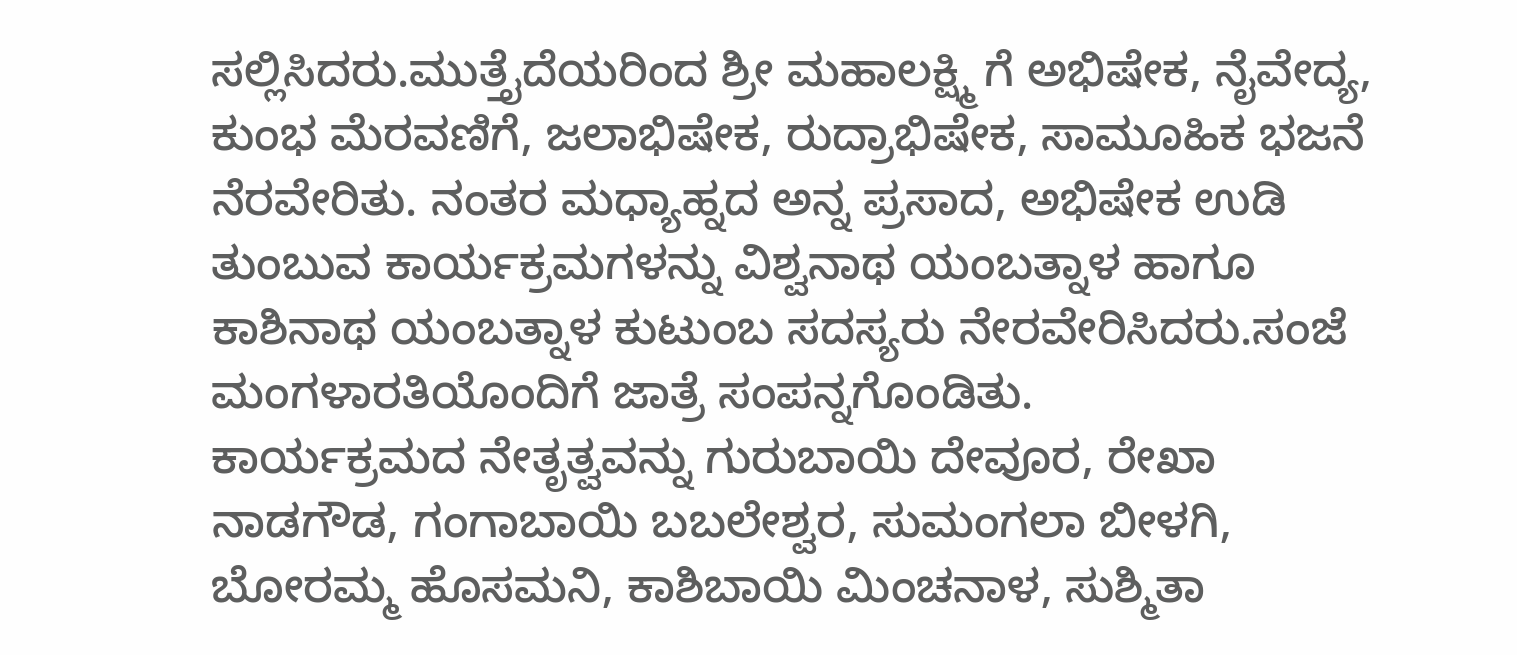ಸಲ್ಲಿಸಿದರು.ಮುತ್ತೈದೆಯರಿಂದ ಶ್ರೀ ಮಹಾಲಕ್ಷ್ಮಿ ಗೆ ಅಭಿಷೇಕ, ನೈವೇದ್ಯ, ಕುಂಭ ಮೆರವಣಿಗೆ, ಜಲಾಭಿಷೇಕ, ರುದ್ರಾಭಿಷೇಕ, ಸಾಮೂಹಿಕ ಭಜನೆ ನೆರವೇರಿತು. ನಂತರ ಮಧ್ಯಾಹ್ನದ ಅನ್ನ ಪ್ರಸಾದ, ಅಭಿಷೇಕ ಉಡಿ ತುಂಬುವ ಕಾರ್ಯಕ್ರಮಗಳನ್ನು ವಿಶ್ವನಾಥ ಯಂಬತ್ನಾಳ ಹಾಗೂ ಕಾಶಿನಾಥ ಯಂಬತ್ನಾಳ ಕುಟುಂಬ ಸದಸ್ಯರು ನೇರವೇರಿಸಿದರು.ಸಂಜೆ ಮಂಗಳಾರತಿಯೊಂದಿಗೆ ಜಾತ್ರೆ ಸಂಪನ್ನಗೊಂಡಿತು.
ಕಾರ್ಯಕ್ರಮದ ನೇತೃತ್ವವನ್ನು ಗುರುಬಾಯಿ ದೇವೂರ, ರೇಖಾ ನಾಡಗೌಡ, ಗಂಗಾಬಾಯಿ ಬಬಲೇಶ್ವರ, ಸುಮಂಗಲಾ ಬೀಳಗಿ, ಬೋರಮ್ಮ ಹೊಸಮನಿ, ಕಾಶಿಬಾಯಿ ಮಿಂಚನಾಳ, ಸುಶ್ಮಿತಾ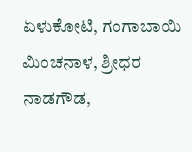ಏಳುಕೋಟಿ, ಗಂಗಾಬಾಯಿ ಮಿಂಚನಾಳ, ಶ್ರೀಧರ ನಾಡಗೌಡ,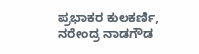ಪ್ರಭಾಕರ ಕುಲಕರ್ಣಿ, ನರೇಂದ್ರ ನಾಡಗೌಡ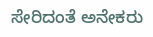ಸೇರಿದಂತೆ ಅನೇಕರು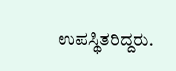ಉಪಸ್ಥಿತರಿದ್ದರು.